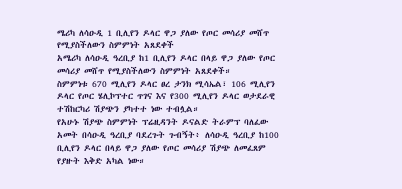ሜሪካ ለሳዑዲ 1 ቢሊየን ዶላር ዋጋ ያለው የጦር መሳሪያ መሸጥ የሚያስችለውን ስምምነት አጸደቀች
አሜሪካ ለሳዑዲ ዓረቢያ ከ1 ቢሊየን ዶላር በላይ ዋጋ ያለው የጦር መሳሪያ መሸጥ የሚያስችለውን ስምምነት አጸደቀች።
ስምምነቱ 670 ሚሊየን ዶላር ፀረ ታንክ ሚሳኤል፣ 106 ሚሊየን ዶላር የጦር ሄሊኮፕተር ጥገና እና የ300 ሚሊየን ዶላር ወታደራዊ ተሽከርካሪ ሽያጭን ያካተተ ነው ተብሏል።
የአሁኑ ሽያጭ ስምምነት ፕሬዚዳንት ዶናልድ ትራምፕ ባለፈው አመት በሳዑዲ ዓረቢያ ባደረጉት ጉብኝት፥ ለሳዑዲ ዓረቢያ ከ100 ቢሊየን ዶላር በላይ ዋጋ ያለው የጦር መሳሪያ ሽያጭ ለመፈጸም የያዙት እቅድ አካል ነው።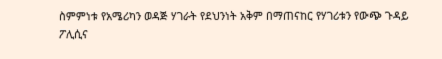ስምምነቱ የአሜሪካን ወዳጅ ሃገራት የደህንነት አቅም በማጠናከር የሃገሪቱን የውጭ ጉዳይ ፖሊሲና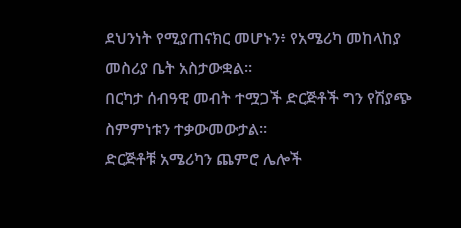ደህንነት የሚያጠናክር መሆኑን፥ የአሜሪካ መከላከያ መስሪያ ቤት አስታውቋል።
በርካታ ሰብዓዊ መብት ተሟጋች ድርጅቶች ግን የሽያጭ ስምምነቱን ተቃውመውታል።
ድርጅቶቹ አሜሪካን ጨምሮ ሌሎች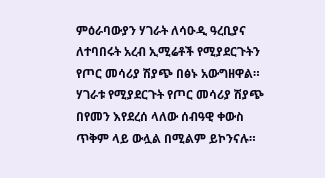ምዕራባውያን ሃገራት ለሳዑዲ ዓረቢያና ለተባበሩት አረብ ኢሚሬቶች የሚያደርጉትን የጦር መሳሪያ ሽያጭ በፅኑ አውግዘዋል።
ሃገራቱ የሚያደርጉት የጦር መሳሪያ ሽያጭ በየመን እየደረሰ ላለው ሰብዓዊ ቀውስ ጥቅም ላይ ውሏል በሚልም ይኮንናሉ።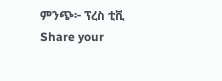ምንጭ፦ ፕረስ ቲቪ
Share your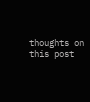thoughts on this post